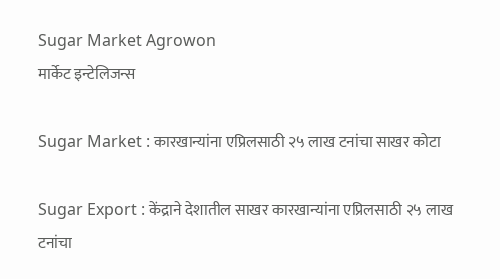Sugar Market Agrowon
मार्केट इन्टेलिजन्स

Sugar Market : कारखान्यांना एप्रिलसाठी २५ लाख टनांचा साखर कोटा

Sugar Export : केंद्राने देशातील साखर कारखान्यांना एप्रिलसाठी २५ लाख टनांचा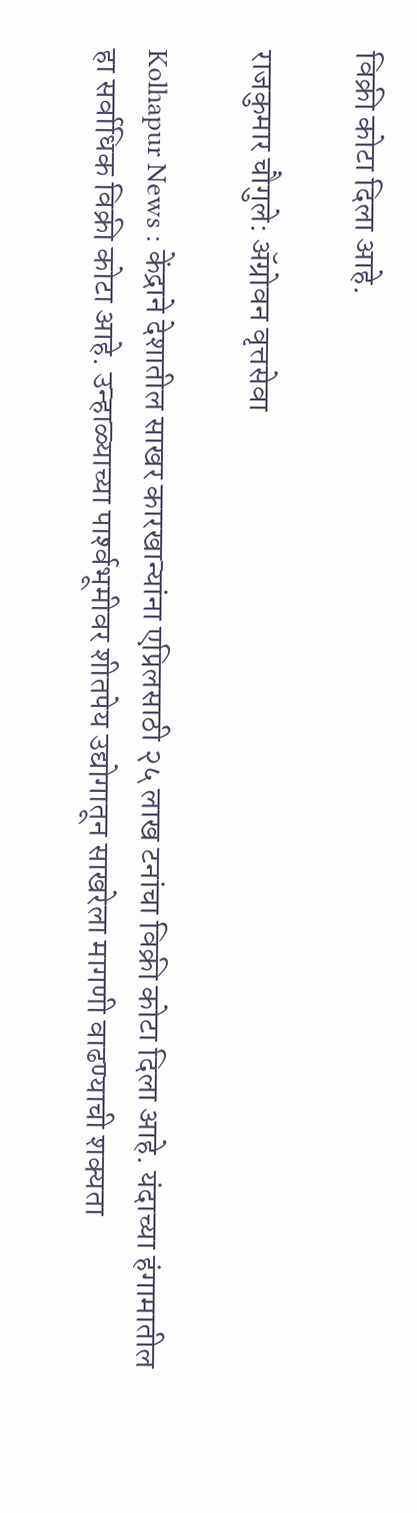विक्री कोटा दिला आहे.

राजकुमार चौगुले: ॲग्रोवन वृत्तसेवा

Kolhapur News : केंद्राने देशातील साखर कारखान्यांना एप्रिलसाठी २५ लाख टनांचा विक्री कोटा दिला आहे. यंदाच्या हंगामातील हा सर्वाधिक विक्री कोटा आहे. उन्हाळ्याच्या पार्श्‍वभूमीवर शीतपेय उद्योगातून साखरेला मागणी वाढण्याची शक्यता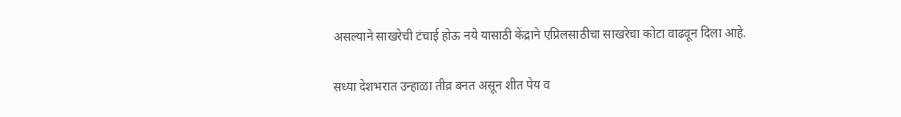असल्याने साखरेची टंचाई होऊ नये यासाठी केंद्राने एप्रिलसाठीचा साखरेचा कोटा वाढवून दिला आहे.

सध्या देशभरात उन्हाळा तीव्र बनत असून शीत पेय व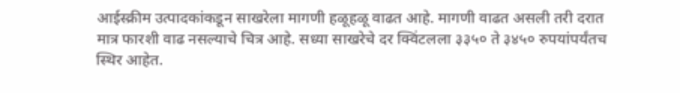आईस्क्रीम उत्पादकांकडून साखरेला मागणी हळूहळू वाढत आहे. मागणी वाढत असली तरी दरात मात्र फारशी वाढ नसल्याचे चित्र आहे. सध्या साखरेचे दर क्विंटलला ३३५० ते ३४५० रुपयांपर्यंतच स्थिर आहेत.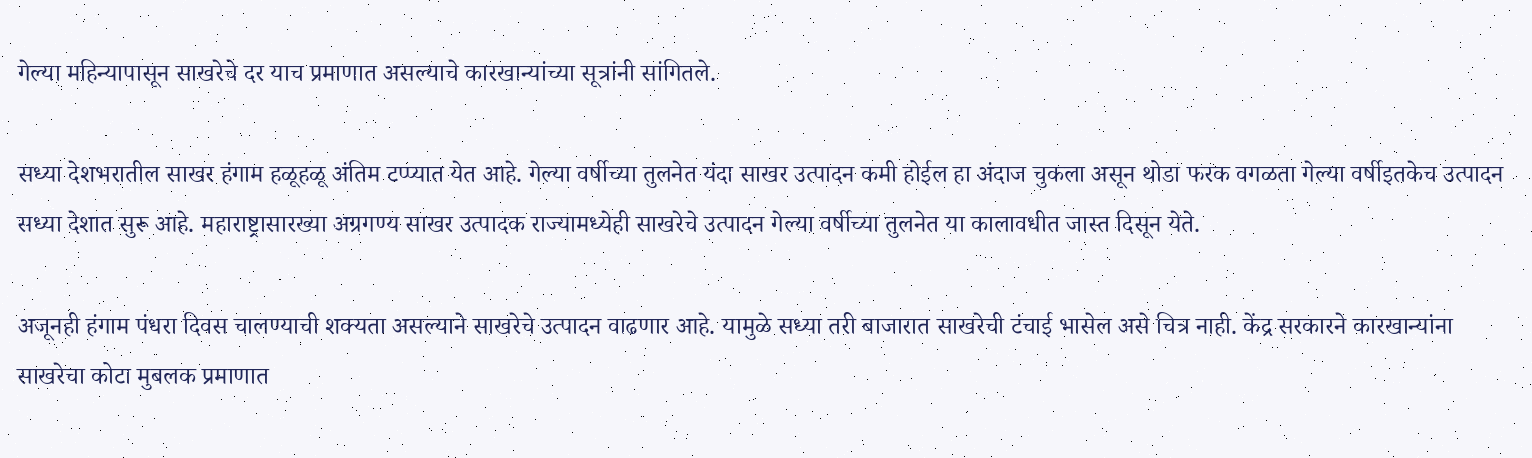गेल्या महिन्यापासून साखरेचे दर याच प्रमाणात असल्याचे कारखान्यांच्या सूत्रांनी सांगितले.

सध्या देशभरातील साखर हंगाम हळूहळू अंतिम टप्प्यात येत आहे. गेल्या वर्षीच्या तुलनेत यंदा साखर उत्पादन कमी होईल हा अंदाज चुकला असून थोडा फरक वगळता गेल्या वर्षीइतकेच उत्पादन सध्या देशात सुरू आहे. महाराष्ट्रासारख्या अग्रगण्य साखर उत्पादक राज्यामध्येही साखरेचे उत्पादन गेल्या वर्षीच्या तुलनेत या कालावधीत जास्त दिसून येते.

अजूनही हंगाम पंधरा दिवस चालण्याची शक्यता असल्याने साखरेचे उत्पादन वाढणार आहे. यामुळे सध्या तरी बाजारात साखरेची टंचाई भासेल असे चित्र नाही. केंद्र सरकारने कारखान्यांना साखरेचा कोटा मुबलक प्रमाणात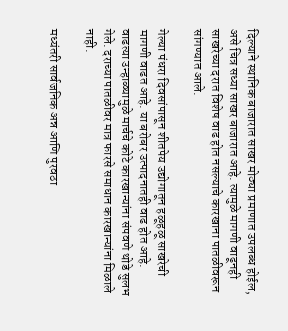दिल्याने स्थानिक बाजारात साखर मोठ्या प्रमाणात उपलब्ध होईल, असे चित्र सध्या साखर बाजारात आहे. त्यामुळे मागणी वाढूनही साखरेच्या दरात विशेष वाढ होत नसल्याचे कारखाना पातळीवरून सांगण्यात आले.

गेल्या पंधरा दिवसांपासून शीतपेय उद्योगातून हळूहळू साखरेची मागणी वाढत आहे. या बरोबर उत्पादनातही वाढ होत आहे. वाढत्या उन्हाळ्यामुळे मार्चचे कोटे कारखान्यांना संपवणे थोडे सुलभ गेले. दराच्या पातळीवर मात्र फारसे समाधान कारखान्यांना मिळाले नाही.

मध्यंतरी सार्वजनिक अन्न आणि पुरवठा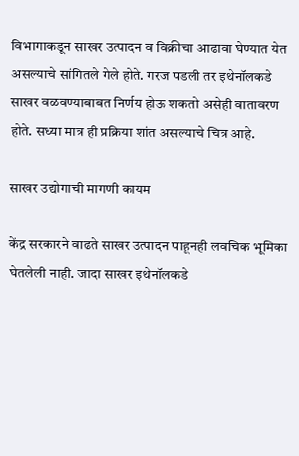विभागाकडून साखर उत्पादन व विक्रीचा आढावा घेण्यात येत असल्याचे सांगितले गेले होते. गरज पडली तर इथेनॉलकडे साखर वळवण्याबाबत निर्णय होऊ शकतो असेही वातावरण होते. सध्या मात्र ही प्रक्रिया शांत असल्याचे चित्र आहे.

साखर उद्योगाची मागणी कायम

केंद्र सरकारने वाढते साखर उत्पादन पाहूनही लवचिक भूमिका घेतलेली नाही. जादा साखर इथेनॉलकडे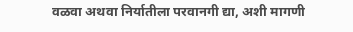वळवा अथवा निर्यातीला परवानगी द्या, अशी मागणी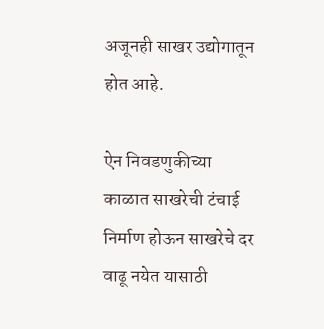अजूनही साखर उद्योगातून होत आहे.

ऐन निवडणुकीच्या काळात साखरेची टंचाई निर्माण होऊन साखरेचे दर वाढू नयेत यासाठी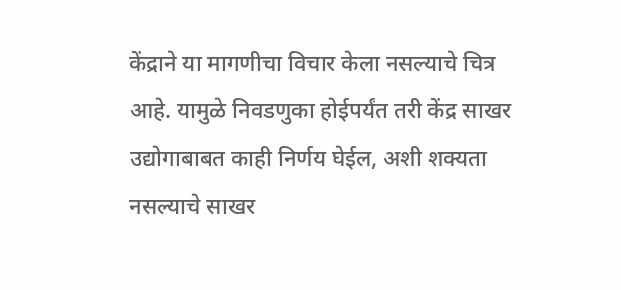केंद्राने या मागणीचा विचार केला नसल्याचे चित्र आहे. यामुळे निवडणुका होईपर्यंत तरी केंद्र साखर उद्योगाबाबत काही निर्णय घेईल, अशी शक्यता नसल्याचे साखर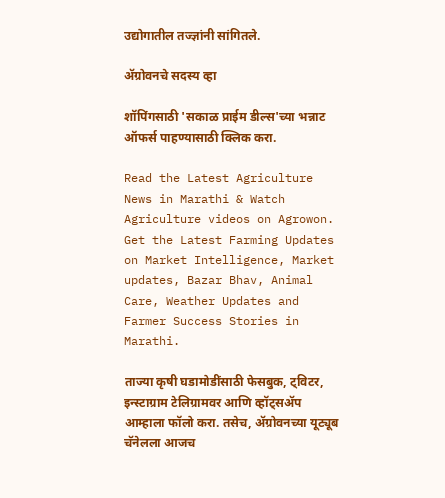उद्योगातील तज्ज्ञांनी सांगितले.

ॲग्रोवनचे सदस्य व्हा

शॉपिंगसाठी 'सकाळ प्राईम डील्स'च्या भन्नाट ऑफर्स पाहण्यासाठी क्लिक करा.

Read the Latest Agriculture News in Marathi & Watch Agriculture videos on Agrowon. Get the Latest Farming Updates on Market Intelligence, Market updates, Bazar Bhav, Animal Care, Weather Updates and Farmer Success Stories in Marathi.

ताज्या कृषी घडामोडींसाठी फेसबुक, ट्विटर, इन्स्टाग्राम टेलिग्रामवर आणि व्हॉट्सॲप आम्हाला फॉलो करा. तसेच, ॲग्रोवनच्या यूट्यूब चॅनेलला आजच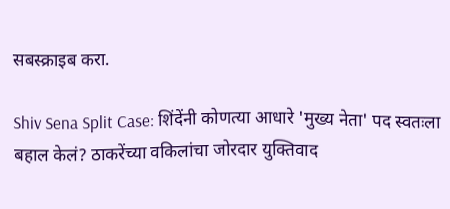सबस्क्राइब करा.

Shiv Sena Split Case: शिंदेंनी कोणत्या आधारे 'मुख्य नेता' पद स्वतःला बहाल केलं? ठाकरेंच्या वकिलांचा जोरदार युक्तिवाद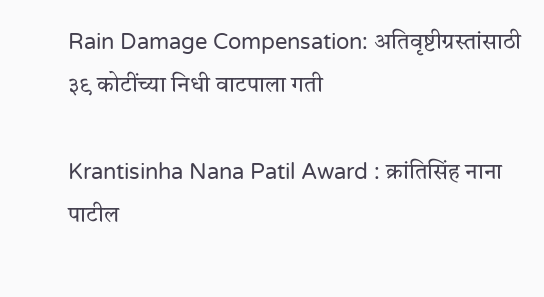Rain Damage Compensation: अतिवृष्टीग्रस्तांसाठी ३९ कोटींच्या निधी वाटपाला गती

Krantisinha Nana Patil Award : क्रांतिसिंह नाना पाटील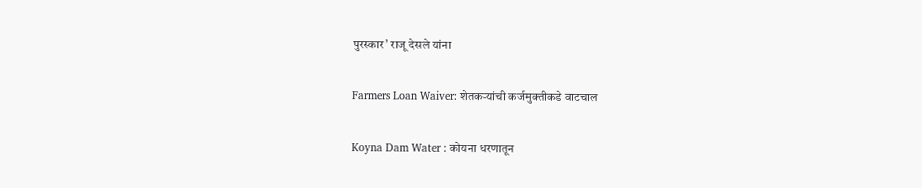पुरस्कार’ राजू देसले यांना

Farmers Loan Waiver: शेतकऱ्यांची कर्जमुक्तीकडे वाटचाल

Koyna Dam Water : कोयना धरणातून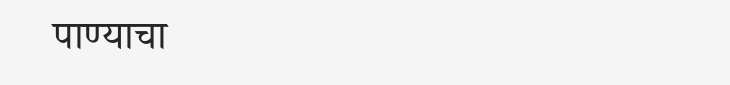पाण्याचा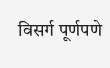विसर्ग पूर्णपणे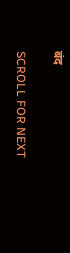बंद

SCROLL FOR NEXT